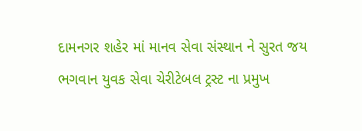દામનગર શહેર માં માનવ સેવા સંસ્થાન ને સુરત જય ભગવાન યુવક સેવા ચેરીટેબલ ટ્રસ્ટ ના પ્રમુખ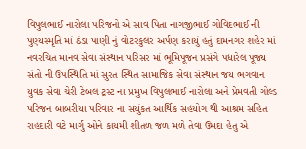વિપુલભાઈ નારોલા પરિજનો એ સાવ પિતા નાગજીભાઈ ગોવિદભાઈ ની પુણ્યસ્મૃતિ માં ઠંડા પાણી નું વોટરકુલર અર્પણ કરાયું હતું દામનગર શહેર માં નવરચિત માનવ સેવા સંસ્થાન પરિસર માં ભૂમિપૂજન પ્રસંગે પધારેલ પૂજ્ય સંતો ની ઉપસ્થિતિ માં સુરત સ્થિત સામાજિક સેવા સંસ્થાન જય ભગવાન યુવક સેવા ચેરી ટેબલ ટ્રસ્ટ ના પ્રમુખ વિપુલભાઈ નારોલા અને પ્રેમવતી ગોલ્ડ પરિજન બાબરીયા પરિવાર ના સયુંકત આર્થિક સહયોગ થી આશ્રમ સહિત રાહદારી વટે માર્ગુ ઓને કાયમી શીતળ જળ મળે તેવા ઉમદા હેતુ એ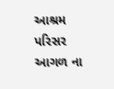આશ્રમ પરિસર આગળ ના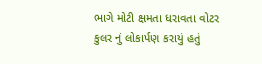ભાગે મોટી ક્ષમતા ધરાવતા વોટર કુલર નું લોકાર્પણ કરાયું હતું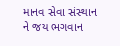માનવ સેવા સંસ્થાન ને જય ભગવાન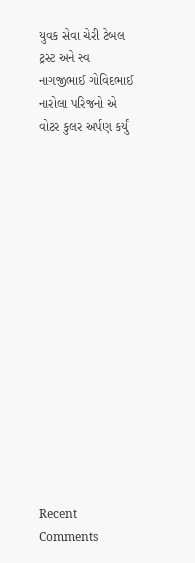યુવક સેવા ચેરી ટેબલ ટ્રસ્ટ અને સ્વ નાગજીભાઈ ગોવિદભાઈ નારોલા પરિજનો એ વોટર કુલર અર્પણ કર્યું
















Recent Comments